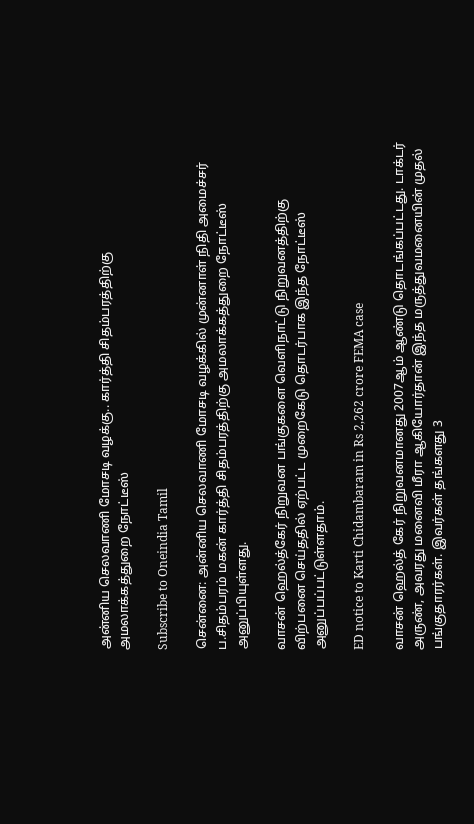அன்னிய செலவாணி மோசடி வழக்கு.. கார்த்தி சிதம்பரத்திற்கு அமலாக்கத்துறை நோட்டீஸ்

Subscribe to Oneindia Tamil

சென்னை: அன்னிய செலவாணி மோசடி வழக்கில் முன்னாள் நிதி அமைச்சர் ப.சிதம்பரம் மகன் கார்த்தி சிதம்பரத்திற்கு அமலாக்கத்துறை நோட்டீஸ் அனுப்பியுள்ளது.

வாசன் ஹெல்த்கேர் நிறுவன பங்குகளை வெளிநாட்டு நிறுவனத்திற்கு விற்பனை செய்ததில் ஏற்பட்ட முறைகேடு தொடர்பாக இந்த நோட்டீஸ் அனுப்பப்பட்டுள்ளதாம்.

ED notice to Karti Chidambaram in Rs 2,262 crore FEMA case

வாசன் ஹெல்த் கேர் நிறுவனமானது 2007ஆம் ஆண்டு தொடங்கப்பட்டது. டாக்டர் அருண், அவரது மனைவி மீரா ஆகியோர்தான் இந்த மருத்துவமனையின் முதல் பங்குதாரர்கள். இவர்கள் தங்களது 3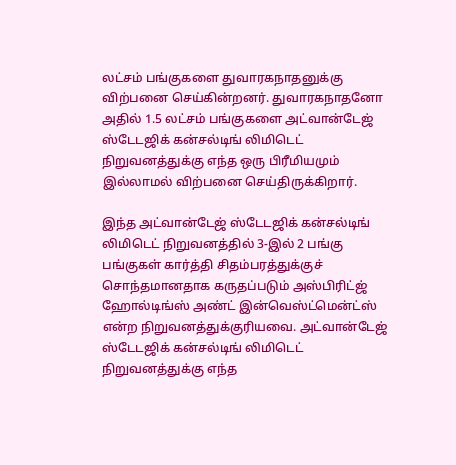லட்சம் பங்குகளை துவாரகநாதனுக்கு விற்பனை செய்கின்றனர். துவாரகநாதனோ அதில் 1.5 லட்சம் பங்குகளை அட்வான்டேஜ் ஸ்டேடஜிக் கன்சல்டிங் லிமிடெட் நிறுவனத்துக்கு எந்த ஒரு பிரீமியமும் இல்லாமல் விற்பனை செய்திருக்கிறார்.

இந்த அட்வான்டேஜ் ஸ்டேடஜிக் கன்சல்டிங் லிமிடெட் நிறுவனத்தில் 3-இல் 2 பங்கு பங்குகள் கார்த்தி சிதம்பரத்துக்குச் சொந்தமானதாக கருதப்படும் அஸ்பிரிட்ஜ் ஹோல்டிங்ஸ் அண்ட் இன்வெஸ்ட்மென்ட்ஸ் என்ற நிறுவனத்துக்குரியவை. அட்வான்டேஜ் ஸ்டேடஜிக் கன்சல்டிங் லிமிடெட் நிறுவனத்துக்கு எந்த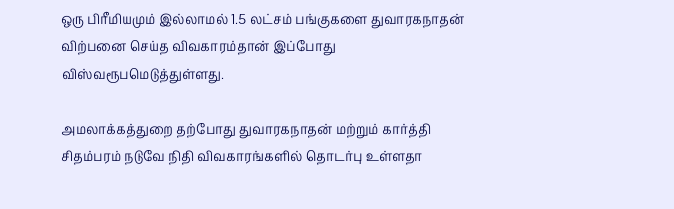ஒரு பிரீமியமும் இல்லாமல் 1.5 லட்சம் பங்குகளை துவாரகநாதன் விற்பனை செய்த விவகாரம்தான் இப்போது விஸ்வரூபமெடுத்துள்ளது.

அமலாக்கத்துறை தற்போது துவாரகநாதன் மற்றும் கார்த்தி சிதம்பரம் நடுவே நிதி விவகாரங்களில் தொடர்பு உள்ளதா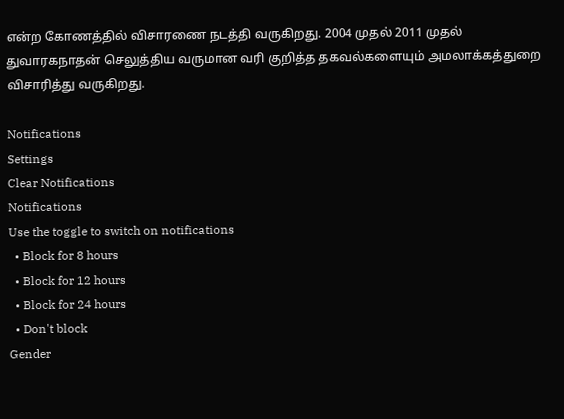என்ற கோணத்தில் விசாரணை நடத்தி வருகிறது. 2004 முதல் 2011 முதல் துவாரகநாதன் செலுத்திய வருமான வரி குறித்த தகவல்களையும் அமலாக்கத்துறை விசாரித்து வருகிறது.

Notifications
Settings
Clear Notifications
Notifications
Use the toggle to switch on notifications
  • Block for 8 hours
  • Block for 12 hours
  • Block for 24 hours
  • Don't block
Gender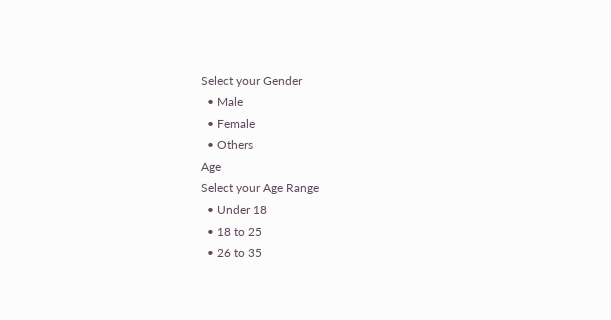Select your Gender
  • Male
  • Female
  • Others
Age
Select your Age Range
  • Under 18
  • 18 to 25
  • 26 to 35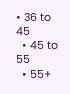• 36 to 45
  • 45 to 55
  • 55+